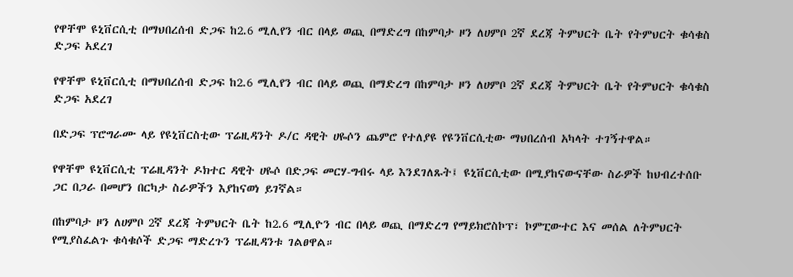የዋቸሞ ዩኒቨርሲቲ በማህበረሰብ ድጋፍ ከ2.6 ሚሊየን ብር በላይ ወጪ በማድረግ በከምባታ ዞን ለሀምቦ 2ኛ ደረጃ ትምህርት ቤት የትምህርት ቁሳቁስ ድጋፍ አደረገ

የዋቸሞ ዩኒቨርሲቲ በማህበረሰብ ድጋፍ ከ2.6 ሚሊየን ብር በላይ ወጪ በማድረግ በከምባታ ዞን ለሀምቦ 2ኛ ደረጃ ትምህርት ቤት የትምህርት ቁሳቁስ ድጋፍ አደረገ

በድጋፍ ፕሮግራሙ ላይ የዩኒቨርስቲው ፕሬዚዳንት ዶ/ር ዳዊት ሀዬሶን ጨምሮ የተለያዩ የዩንቨርሲቲው ማህበረሰብ አካላት ተገኝተዋል።

የዋቸሞ ዩኒቨርሲቲ ፕሬዚዳንት ዶክተር ዳዊት ሀዬሶ በድጋፍ መርሃ-ግብሩ ላይ እንደገለጹት፤ ዩኒቨርሲቲው በሚያከናውናቸው ስራዎች ከህብረተሰቡ ጋር በጋራ በመሆን በርካታ ስራዎችን እያከናወነ ይገኛል።

በከምባታ ዞን ለሀምቦ 2ኛ ደረጃ ትምህርት ቤት ከ2.6 ሚሊዮን ብር በላይ ወጪ በማድረግ የማይክሮስኮፕ፣ ኮምፒውተር እና መሰል ለትምህርት የሚያስፈልጉ ቁሳቁሶች ድጋፍ ማድረጉን ፕሬዚዳንቱ ገልፀዋል።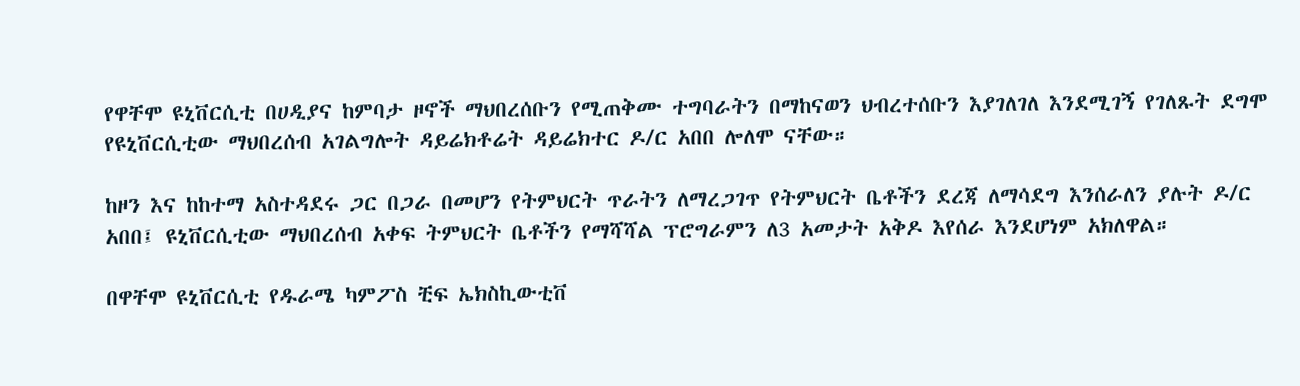የዋቸሞ ዩኒቨርሲቲ በሀዲያና ከምባታ ዞኖች ማህበረሰቡን የሚጠቅሙ ተግባራትን በማከናወን ህብረተሰቡን እያገለገለ እንደሚገኝ የገለጹት ደግሞ የዩኒቨርሲቲው ማህበረሰብ አገልግሎት ዳይሬክቶሬት ዳይሬክተር ዶ/ር አበበ ሎለሞ ናቸው።

ከዞን እና ከከተማ አስተዳደሩ ጋር በጋራ በመሆን የትምህርት ጥራትን ለማረጋገጥ የትምህርት ቤቶችን ደረጃ ለማሳደግ እንሰራለን ያሉት ዶ/ር አበበ፤ ዩኒቨርሲቲው ማህበረሰብ አቀፍ ትምህርት ቤቶችን የማሻሻል ፕሮግራምን ለ3 አመታት አቅዶ እየሰራ እንደሆነም አክለዋል።

በዋቸሞ ዩኒቨርሲቲ የዱራሜ ካምፖስ ቺፍ ኤክስኪውቲቨ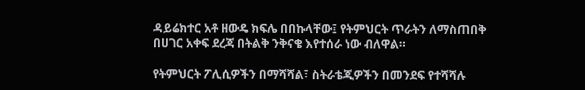ዳይሬክተር አቶ ዘውዴ ክፍሌ በበኩላቸው፤ የትምህርት ጥራትን ለማስጠበቅ በሀገር አቀፍ ደረጃ በትልቅ ንቅናቄ እየተሰራ ነው ብለዋል።

የትምህርት ፖሊሲዎችን በማሻሻል፣ ስትራቴጂዎችን በመንደፍ የተሻሻሉ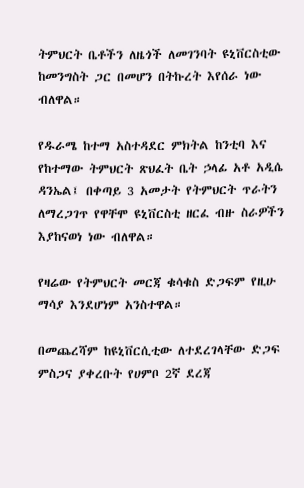ትምህርት ቤቶችን ለዜጎች ለመገንባት ዩኒቨርስቲው ከመንግስት ጋር በመሆን በትኩረት እየሰራ ነው ብለዋል።

የዱራሜ ከተማ አስተዳደር ምክትል ከንቲባ እና የከተማው ትምህርት ጽህፈት ቤት ኃላፊ አቶ አዲሴ ዳንኤል፤ በቀጣይ 3 አመታት የትምህርት ጥራትን ለማረጋገጥ የዋቸሞ ዩኒቨርስቲ ዘርፈ ብዙ ስራዎችን እያከናወነ ነው ብለዋል።

የዛሬው የትምህርት መርጃ ቁሳቁስ ድጋፍም የዚሁ ማሳያ እንደሆነም አንስተዋል።

በመጨረሻም ከዩኒቨርሲቲው ለተደረገላቸው ድጋፍ ምስጋና ያቀረቡት የሀምቦ 2ኛ ደረጃ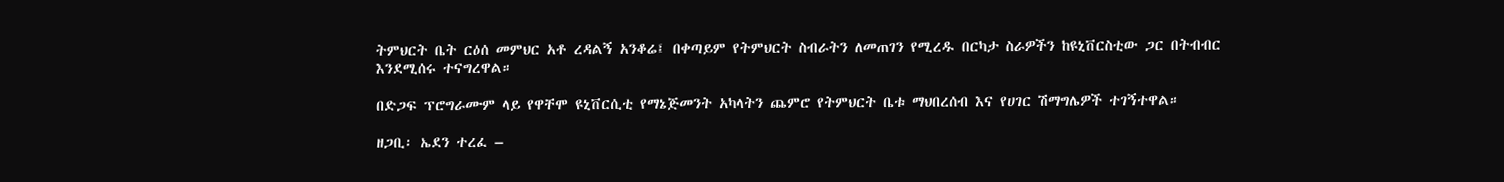ትምህርት ቤት ርዕሰ መምህር አቶ ረዳልኝ አንቆሬ፤ በቀጣይም የትምህርት ስብራትን ለመጠገን የሚረዱ በርካታ ስራዎችን ከዩኒቨርስቲው ጋር በትብብር እንደሚሰሩ ተናግረዋል።

በድጋፍ ፕሮግራሙም ላይ የዋቸሞ ዩኒቨርሲቲ የማኔጅመንት አካላትን ጨምሮ የትምህርት ቤቱ ማህበረሰብ እና የሀገር ሽማግሌዎች ተገኝተዋል።

ዘጋቢ፡ ኤደን ተረፈ –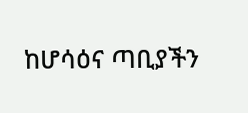ከሆሳዕና ጣቢያችን